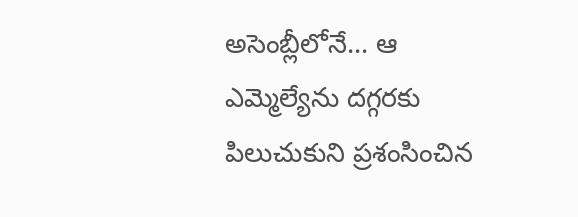అసెంబ్లీలోనే... ఆ ఎమ్మెల్యేను దగ్గరకు పిలుచుకుని ప్రశంసించిన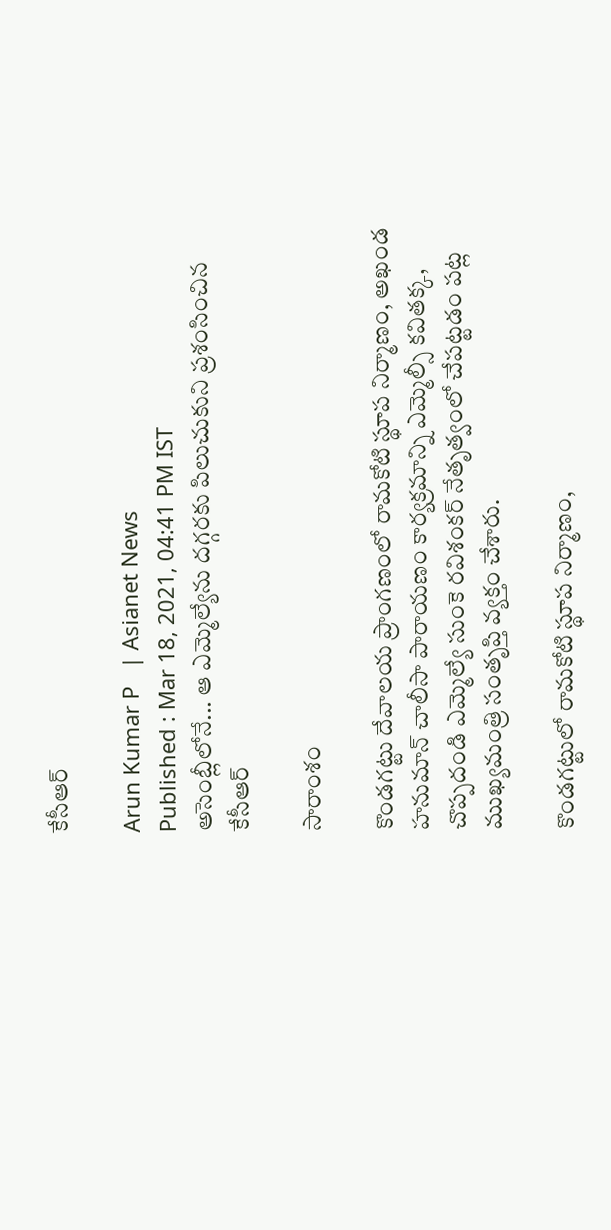కేసీఆర్

Arun Kumar P   | Asianet News
Published : Mar 18, 2021, 04:41 PM IST
అసెంబ్లీలోనే... ఆ ఎమ్మెల్యేను దగ్గరకు పిలుచుకుని ప్రశంసించిన కేసీఆర్

సారాంశం

కొండగట్టు దేవాలయ ప్రాంగణంలో రామకోటి స్థూప నిర్మాణం, అఖండ హనుమాన్ చాలీసా పారాయణం కార్యక్రమాన్ని ఎమ్మెల్సీ కవితక్క, చొప్పదండి ఎమ్మెల్యే సుంకె రవిశంకర్ నేతృత్వంలో చేపట్టడం పట్ల ముఖ్యమంత్రి సంతృప్తి వ్యక్తం చేశారు.

కొండగట్టులో రామకోటి స్థూప నిర్మాణం,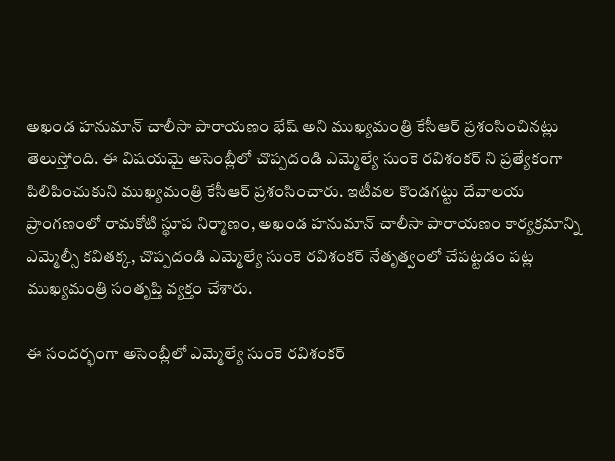అఖండ హనుమాన్ చాలీసా పారాయణం భేష్ అని ముఖ్యమంత్రి కేసీఆర్ ప్రశంసించినట్లు తెలుస్తోంది. ఈ విషయమై అసెంబ్లీలో చొప్పదండి ఎమ్మెల్యే సుంకె రవిశంకర్ ని ప్రత్యేకంగా పిలిపించుకుని ముఖ్యమంత్రి కేసీఆర్ ప్రశంసించారు. ఇటీవల కొండగట్టు దేవాలయ ప్రాంగణంలో రామకోటి స్థూప నిర్మాణం, అఖండ హనుమాన్ చాలీసా పారాయణం కార్యక్రమాన్ని ఎమ్మెల్సీ కవితక్క, చొప్పదండి ఎమ్మెల్యే సుంకె రవిశంకర్ నేతృత్వంలో చేపట్టడం పట్ల ముఖ్యమంత్రి సంతృప్తి వ్యక్తం చేశారు.

ఈ సందర్భంగా అసెంబ్లీలో ఎమ్మెల్యే సుంకె రవిశంకర్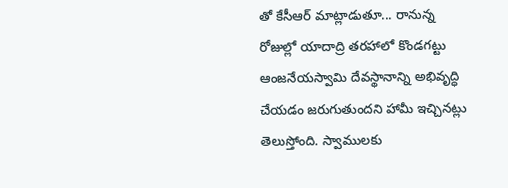తో కేసీఆర్ మాట్లాడుతూ... రానున్న రోజుల్లో యాదాద్రి తరహాలో కొండగట్టు ఆంజనేయస్వామి దేవస్థానాన్ని అభివృద్ధి చేయడం జరుగుతుందని హామీ ఇచ్చినట్లు తెలుస్తోంది. స్వాములకు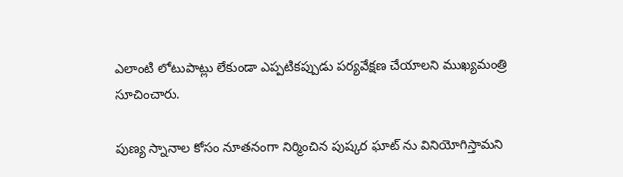ఎలాంటి లోటుపాట్లు లేకుండా ఎప్పటికప్పుడు పర్యవేక్షణ చేయాలని ముఖ్యమంత్రి సూచించారు.

పుణ్య స్నానాల కోసం నూతనంగా నిర్మించిన పుష్కర ఘాట్ ను వినియోగిస్తామని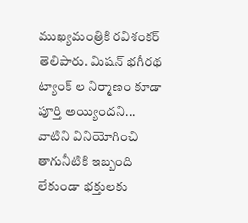ముఖ్యమంత్రికి రవిశంకర్ తెలిపారు. మిషన్ భగీరథ ట్యాంక్ ల నిర్మాణం కూడా పూర్తి అయ్యిందని... వాటిని వినియోగించి తాగునీటికి ఇబ్బంది లేకుండా భక్తులకు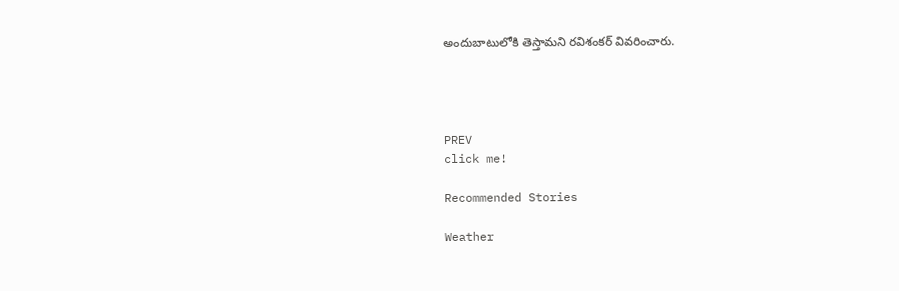అందుబాటులోకి తెస్తామని రవిశంకర్ వివరించారు.




PREV
click me!

Recommended Stories

Weather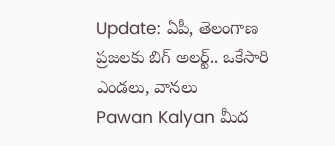Update: ఏపీ, తెలంగాణ ప్రజలకు బిగ్ అలర్ట్.. ఒకేసారి ఎండలు, వానలు
Pawan Kalyan మీద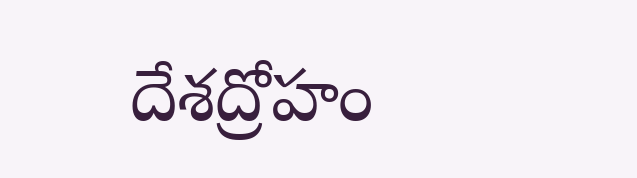దేశద్రోహం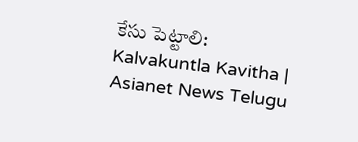కేసు పెట్టాలి: Kalvakuntla Kavitha | Asianet News Telugu